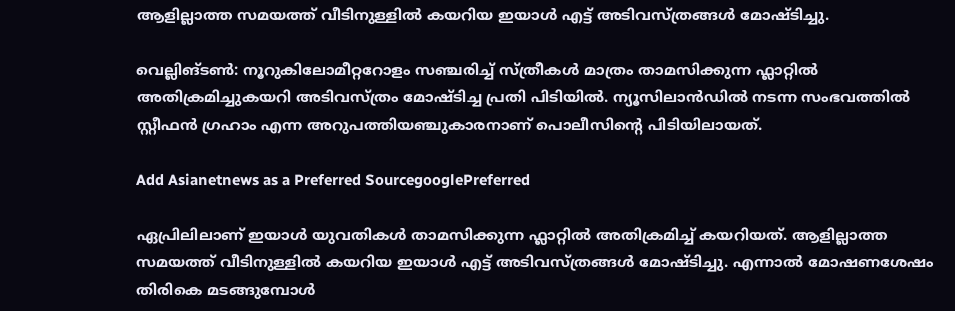ആളില്ലാത്ത സമയത്ത് വീടിനുള്ളില്‍ കയറിയ ഇയാള്‍ എട്ട് അടിവസ്ത്രങ്ങള്‍ മോഷ്ടിച്ചു.

വെല്ലിങ്ടണ്‍: നൂറുകിലോമീറ്ററോളം സഞ്ചരിച്ച് സ്ത്രീകള്‍ മാത്രം താമസിക്കുന്ന ഫ്ലാറ്റില്‍ അതിക്രമിച്ചുകയറി അടിവസ്ത്രം മോഷ്ടിച്ച പ്രതി പിടിയില്‍. ന്യൂസിലാന്‍ഡില്‍ നടന്ന സംഭവത്തില്‍ സ്റ്റീഫന്‍ ഗ്രഹാം എന്ന അറുപത്തിയഞ്ചുകാരനാണ് പൊലീസിന്‍റെ പിടിയിലായത്.

Add Asianetnews as a Preferred SourcegooglePreferred

ഏപ്രിലിലാണ് ഇയാള്‍ യുവതികള്‍ താമസിക്കുന്ന ഫ്ലാറ്റില്‍ അതിക്രമിച്ച് കയറിയത്. ആളില്ലാത്ത സമയത്ത് വീടിനുള്ളില്‍ കയറിയ ഇയാള്‍ എട്ട് അടിവസ്ത്രങ്ങള്‍ മോഷ്ടിച്ചു. എന്നാല്‍ മോഷണശേഷം തിരികെ മടങ്ങുമ്പോള്‍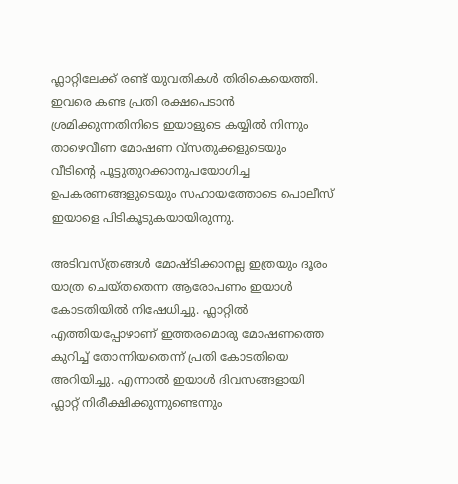ഫ്ലാറ്റിലേക്ക് രണ്ട് യുവതികള്‍ തിരികെയെത്തി. ഇവരെ കണ്ട പ്രതി രക്ഷപെടാന്‍ ശ്രമിക്കുന്നതിനിടെ ഇയാളുടെ കയ്യില്‍ നിന്നും താഴെവീണ മോഷണ വ്‌സതുക്കളുടെയും വീടിന്റെ പൂട്ടുതുറക്കാനുപയോഗിച്ച ഉപകരണങ്ങളുടെയും സഹായത്തോടെ പൊലീസ് ഇയാളെ പിടികൂടുകയായിരുന്നു.

അടിവസ്ത്രങ്ങള്‍ മോഷ്ടിക്കാനല്ല ഇത്രയും ദൂരം യാത്ര ചെയ്തതെന്ന ആരോപണം ഇയാള്‍ കോടതിയില്‍ നിഷേധിച്ചു. ഫ്ലാറ്റില്‍ എത്തിയപ്പോഴാണ് ഇത്തരമൊരു മോഷണത്തെ കുറിച്ച് തോന്നിയതെന്ന് പ്രതി കോടതിയെ അറിയിച്ചു. എന്നാല്‍ ഇയാള്‍ ദിവസങ്ങളായി ഫ്ലാറ്റ് നിരീക്ഷിക്കുന്നുണ്ടെന്നും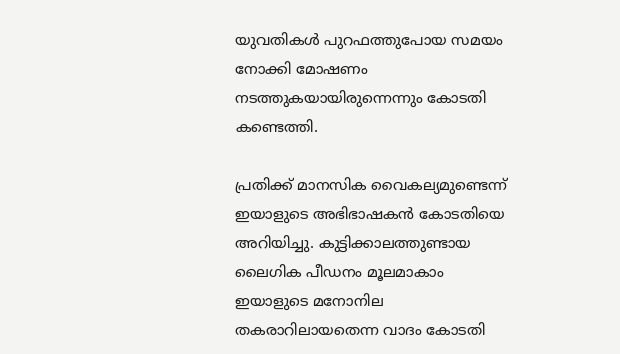യുവതികള്‍ പുറഫത്തുപോയ സമയം നോക്കി മോഷണം നടത്തുകയായിരുന്നെന്നും കോടതി കണ്ടെത്തി.

പ്രതിക്ക് മാനസിക വൈകല്യമുണ്ടെന്ന് ഇയാളുടെ അഭിഭാഷകന്‍ കോടതിയെ അറിയിച്ചു. കുട്ടിക്കാലത്തുണ്ടായ ലൈഗിക പീഡനം മൂലമാകാം ഇയാളുടെ മനോനില തകരാറിലായതെന്ന വാദം കോടതി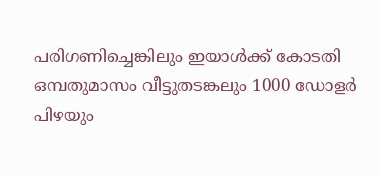പരിഗണിച്ചെങ്കിലും ഇയാള്‍ക്ക് കോടതി ഒമ്പതുമാസം വീട്ടുതടങ്കലും 1000 ഡോളര്‍ പിഴയും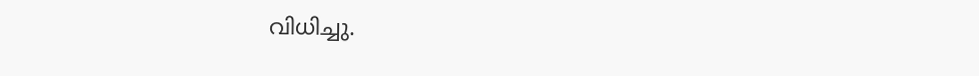വിധിച്ചു.